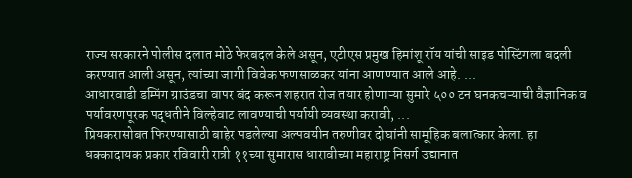राज्य सरकारने पोलीस दलात मोठे फेरबदल केले असून, एटीएस प्रमुख हिमांशू रॉय यांची साइड पोस्टिंगला बदली करण्यात आली असून, त्यांच्या जागी विवेक फणसाळकर यांना आणण्यात आले आहे. ...
आधारवाडी डम्पिंग ग्राउंडचा वापर बंद करून शहरात रोज तयार होणाऱ्या सुमारे ५०० टन घनकचऱ्याची वैज्ञानिक व पर्यावरणपूरक पद्धतीने विल्हेवाट लावण्याची पर्यायी व्यवस्था करावी, ...
प्रियकरासोबत फिरण्यासाठी बाहेर पडलेल्या अल्पवयीन तरुणीवर दोघांनी सामूहिक बलात्कार केला. हा धक्कादायक प्रकार रविवारी रात्री ११च्या सुमारास धारावीच्या महाराष्ट्र निसर्ग उद्यानात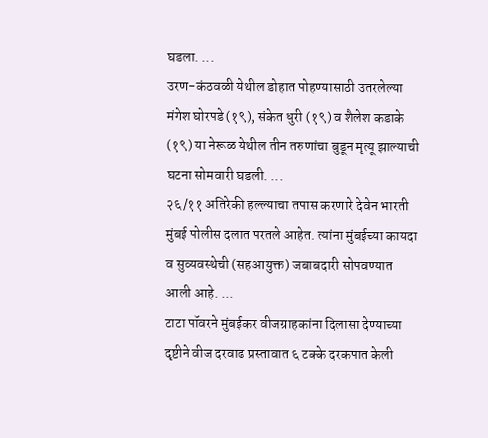घडला. ...
उरण-कंठवळी येथील डोहात पोहण्यासाठी उतरलेल्या मंगेश घोरपडे (१९), संकेत धुरी (१९) व शैलेश कडाके (१९) या नेरूळ येथील तीन तरुणांचा बुडून मृत्यू झाल्याची घटना सोमवारी घडली. ...
२६/११ अतिरेकी हल्ल्याचा तपास करणारे देवेन भारती मुंबई पोलीस दलात परतले आहेत. त्यांना मुंबईच्या कायदा व सुव्यवस्थेची (सहआयुक्त) जबाबदारी सोपवण्यात आली आहे. ...
टाटा पॉवरने मुंबईकर वीजग्राहकांना दिलासा देण्याच्या दृष्टीने वीज दरवाढ प्रस्तावात ६ टक्के दरकपात केली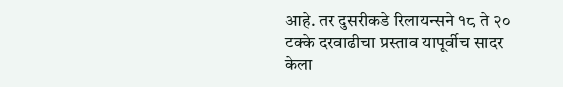आहे. तर दुसरीकडे रिलायन्सने १८ ते २० टक्के दरवाढीचा प्रस्ताव यापूर्वीच सादर केला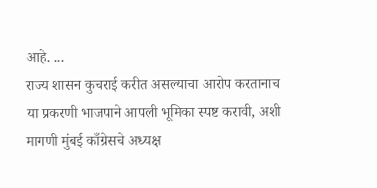आहे. ...
राज्य शासन कुचराई करीत असल्याचा आरोप करतानाच या प्रकरणी भाजपाने आपली भूमिका स्पष्ट करावी, अशी मागणी मुंबई काँग्रेसचे अध्यक्ष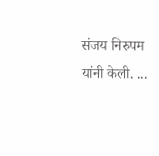संजय निरुपम यांनी केली. ...